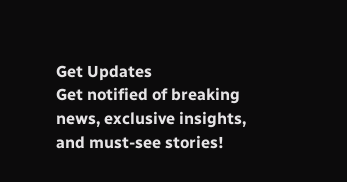Get Updates
Get notified of breaking news, exclusive insights, and must-see stories!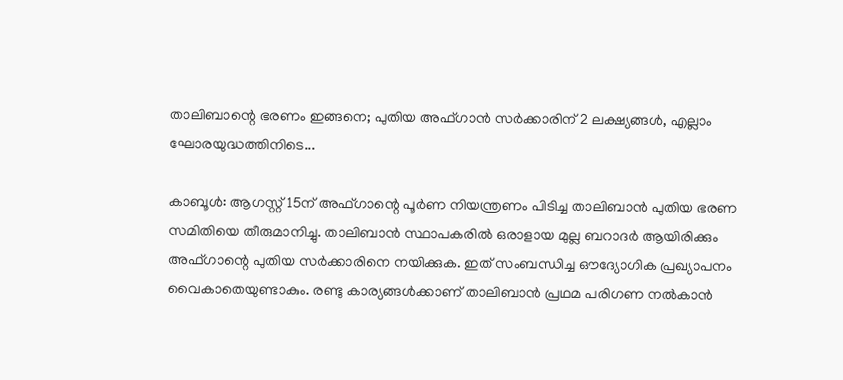താലിബാന്റെ ഭരണം ഇങ്ങനെ; പുതിയ അഫ്ഗാന്‍ സര്‍ക്കാരിന് 2 ലക്ഷ്യങ്ങള്‍, എല്ലാം ഘോരയുദ്ധത്തിനിടെ...

കാബൂള്‍: ആഗസ്റ്റ് 15ന് അഫ്ഗാന്റെ പൂര്‍ണ നിയന്ത്രണം പിടിച്ച താലിബാന്‍ പുതിയ ഭരണ സമിതിയെ തീരുമാനിച്ചു. താലിബാന്‍ സ്ഥാപകരില്‍ ഒരാളായ മുല്ല ബറാദര്‍ ആയിരിക്കും അഫ്ഗാന്റെ പുതിയ സര്‍ക്കാരിനെ നയിക്കുക. ഇത് സംബന്ധിച്ച ഔദ്യോഗിക പ്രഖ്യാപനം വൈകാതെയുണ്ടാകും. രണ്ടു കാര്യങ്ങള്‍ക്കാണ് താലിബാന്‍ പ്രഥമ പരിഗണ നല്‍കാന്‍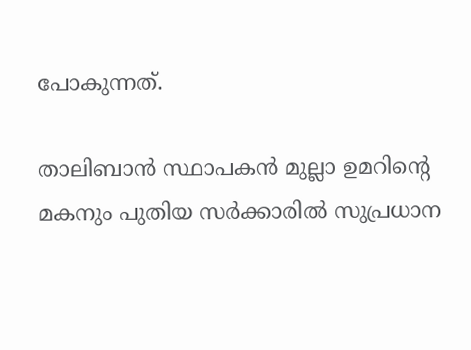പോകുന്നത്.

താലിബാന്‍ സ്ഥാപകന്‍ മുല്ലാ ഉമറിന്റെ മകനും പുതിയ സര്‍ക്കാരില്‍ സുപ്രധാന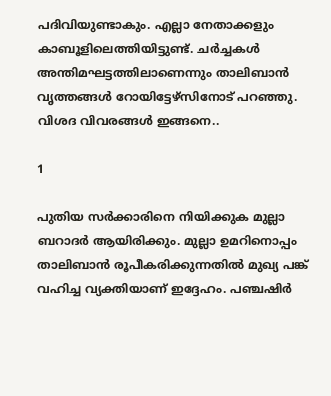പദിവിയുണ്ടാകും. എല്ലാ നേതാക്കളും കാബൂളിലെത്തിയിട്ടുണ്ട്. ചര്‍ച്ചകള്‍ അന്തിമഘട്ടത്തിലാണെന്നും താലിബാന്‍ വൃത്തങ്ങള്‍ റോയിട്ടേഴ്‌സിനോട് പറഞ്ഞു. വിശദ വിവരങ്ങള്‍ ഇങ്ങനെ..

1

പുതിയ സര്‍ക്കാരിനെ നിയിക്കുക മുല്ലാ ബറാദര്‍ ആയിരിക്കും. മുല്ലാ ഉമറിനൊപ്പം താലിബാന്‍ രൂപീകരിക്കുന്നതില്‍ മുഖ്യ പങ്ക് വഹിച്ച വ്യക്തിയാണ് ഇദ്ദേഹം. പഞ്ചഷിര്‍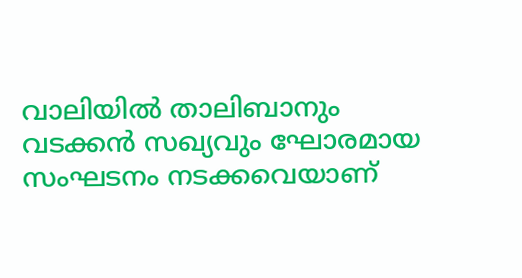വാലിയില്‍ താലിബാനും വടക്കന്‍ സഖ്യവും ഘോരമായ സംഘടനം നടക്കവെയാണ്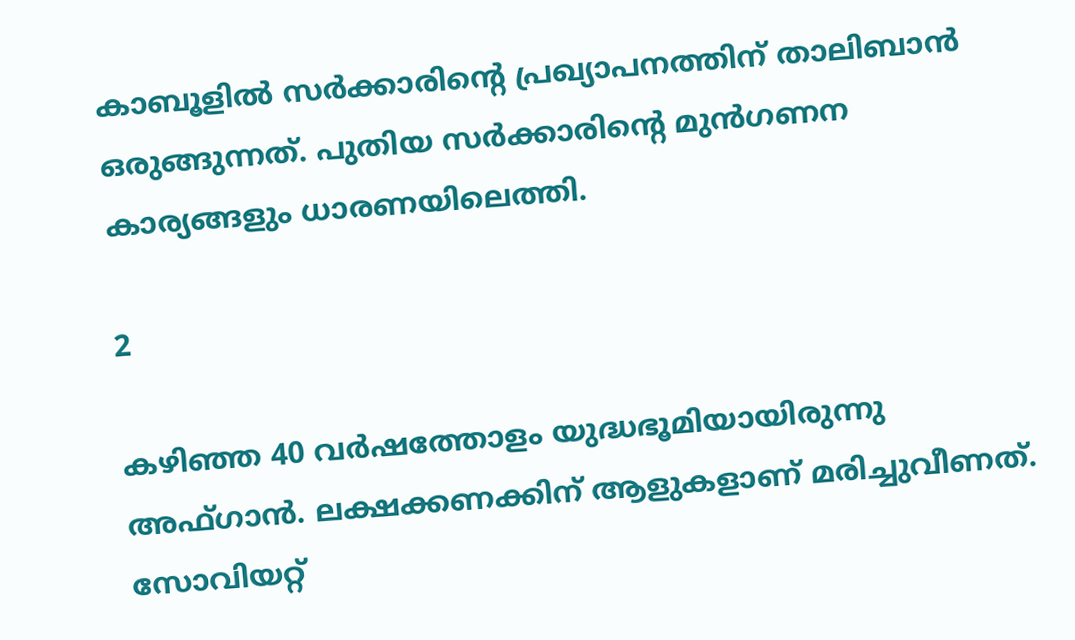കാബൂളില്‍ സര്‍ക്കാരിന്റെ പ്രഖ്യാപനത്തിന് താലിബാന്‍ ഒരുങ്ങുന്നത്. പുതിയ സര്‍ക്കാരിന്റെ മുന്‍ഗണന കാര്യങ്ങളും ധാരണയിലെത്തി.

2

കഴിഞ്ഞ 40 വര്‍ഷത്തോളം യുദ്ധഭൂമിയായിരുന്നു അഫ്ഗാന്‍. ലക്ഷക്കണക്കിന് ആളുകളാണ് മരിച്ചുവീണത്. സോവിയറ്റ്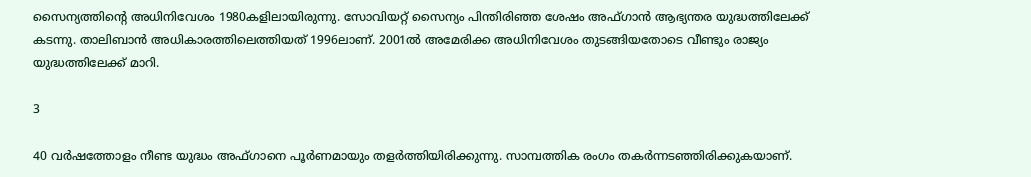സൈന്യത്തിന്റെ അധിനിവേശം 1980കളിലായിരുന്നു. സോവിയറ്റ് സൈന്യം പിന്തിരിഞ്ഞ ശേഷം അഫ്ഗാന്‍ ആഭ്യന്തര യുദ്ധത്തിലേക്ക് കടന്നു. താലിബാന്‍ അധികാരത്തിലെത്തിയത് 1996ലാണ്. 2001ല്‍ അമേരിക്ക അധിനിവേശം തുടങ്ങിയതോടെ വീണ്ടും രാജ്യം യുദ്ധത്തിലേക്ക് മാറി.

3

40 വര്‍ഷത്തോളം നീണ്ട യുദ്ധം അഫ്ഗാനെ പൂര്‍ണമായും തളര്‍ത്തിയിരിക്കുന്നു. സാമ്പത്തിക രംഗം തകര്‍ന്നടഞ്ഞിരിക്കുകയാണ്.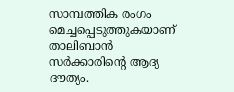സാമ്പത്തിക രംഗം മെച്ചപ്പെടുത്തുകയാണ് താലിബാന്‍ സര്‍ക്കാരിന്റെ ആദ്യ ദൗത്യം.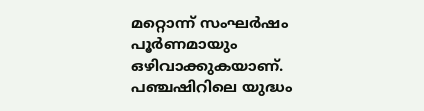മറ്റൊന്ന് സംഘര്‍ഷം പൂര്‍ണമായും ഒഴിവാക്കുകയാണ്. പഞ്ചഷിറിലെ യുദ്ധം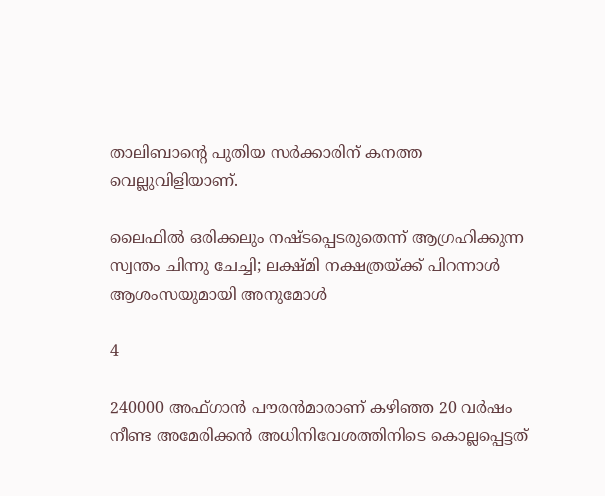താലിബാന്റെ പുതിയ സര്‍ക്കാരിന് കനത്ത വെല്ലുവിളിയാണ്.

ലൈഫില്‍ ഒരിക്കലും നഷ്ടപ്പെടരുതെന്ന് ആഗ്രഹിക്കുന്ന സ്വന്തം ചിന്നു ചേച്ചി; ലക്ഷ്മി നക്ഷത്രയ്ക്ക് പിറന്നാള്‍ ആശംസയുമായി അനുമോള്‍

4

240000 അഫ്ഗാന്‍ പൗരന്‍മാരാണ് കഴിഞ്ഞ 20 വര്‍ഷം നീണ്ട അമേരിക്കന്‍ അധിനിവേശത്തിനിടെ കൊല്ലപ്പെട്ടത്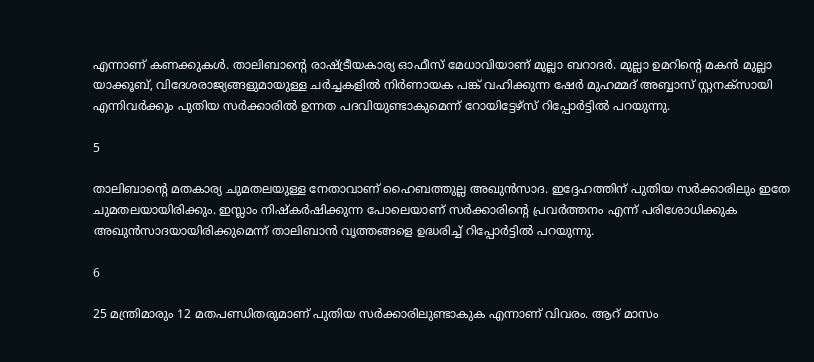എന്നാണ് കണക്കുകള്‍. താലിബാന്റെ രാഷ്ട്രീയകാര്യ ഓഫീസ് മേധാവിയാണ് മുല്ലാ ബറാദര്‍. മുല്ലാ ഉമറിന്റെ മകന്‍ മുല്ലാ യാക്കൂബ്, വിദേശരാജ്യങ്ങളുമായുള്ള ചര്‍ച്ചകളില്‍ നിര്‍ണായക പങ്ക് വഹിക്കുന്ന ഷേര്‍ മുഹമ്മദ് അബ്ബാസ് സ്റ്റനക്‌സായി എന്നിവര്‍ക്കും പുതിയ സര്‍ക്കാരില്‍ ഉന്നത പദവിയുണ്ടാകുമെന്ന് റോയിട്ടേഴ്‌സ് റിപ്പോര്‍ട്ടില്‍ പറയുന്നു.

5

താലിബാന്റെ മതകാര്യ ചുമതലയുള്ള നേതാവാണ് ഹൈബത്തുല്ല അഖുന്‍സാദ. ഇദ്ദേഹത്തിന് പുതിയ സര്‍ക്കാരിലും ഇതേ ചുമതലയായിരിക്കും. ഇസ്ലാം നിഷ്‌കര്‍ഷിക്കുന്ന പോലെയാണ് സര്‍ക്കാരിന്റെ പ്രവര്‍ത്തനം എന്ന് പരിശോധിക്കുക അഖുന്‍സാദയായിരിക്കുമെന്ന് താലിബാന്‍ വൃത്തങ്ങളെ ഉദ്ധരിച്ച് റിപ്പോര്‍ട്ടില്‍ പറയുന്നു.

6

25 മന്ത്രിമാരും 12 മതപണ്ഡിതരുമാണ് പുതിയ സര്‍ക്കാരിലുണ്ടാകുക എന്നാണ് വിവരം. ആറ് മാസം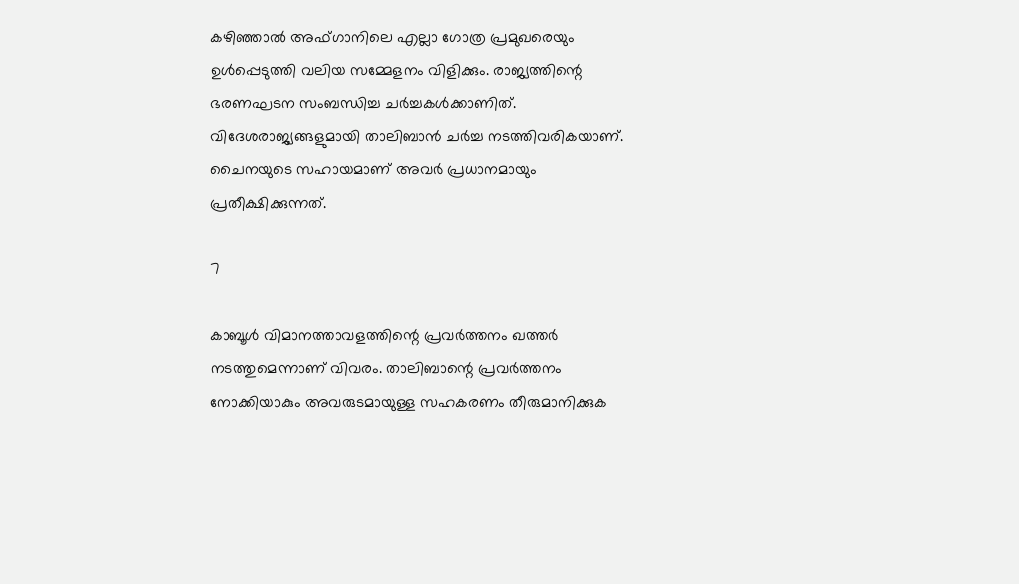കഴിഞ്ഞാല്‍ അഫ്ഗാനിലെ എല്ലാ ഗോത്ര പ്രമുഖരെയും ഉള്‍പ്പെടുത്തി വലിയ സമ്മേളനം വിളിക്കും. രാജ്യത്തിന്റെ ഭരണഘടന സംബന്ധിച്ച ചര്‍ച്ചകള്‍ക്കാണിത്. വിദേശരാജ്യങ്ങളുമായി താലിബാന്‍ ചര്‍ച്ച നടത്തിവരികയാണ്. ചൈനയുടെ സഹായമാണ് അവര്‍ പ്രധാനമായും പ്രതീക്ഷിക്കുന്നത്.

7

കാബൂള്‍ വിമാനത്താവളത്തിന്റെ പ്രവര്‍ത്തനം ഖത്തര്‍ നടത്തുമെന്നാണ് വിവരം. താലിബാന്റെ പ്രവര്‍ത്തനം നോക്കിയാകും അവരുടമായുള്ള സഹകരണം തീരുമാനിക്കുക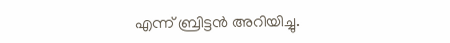എന്ന് ബ്രിട്ടന്‍ അറിയിച്ചു.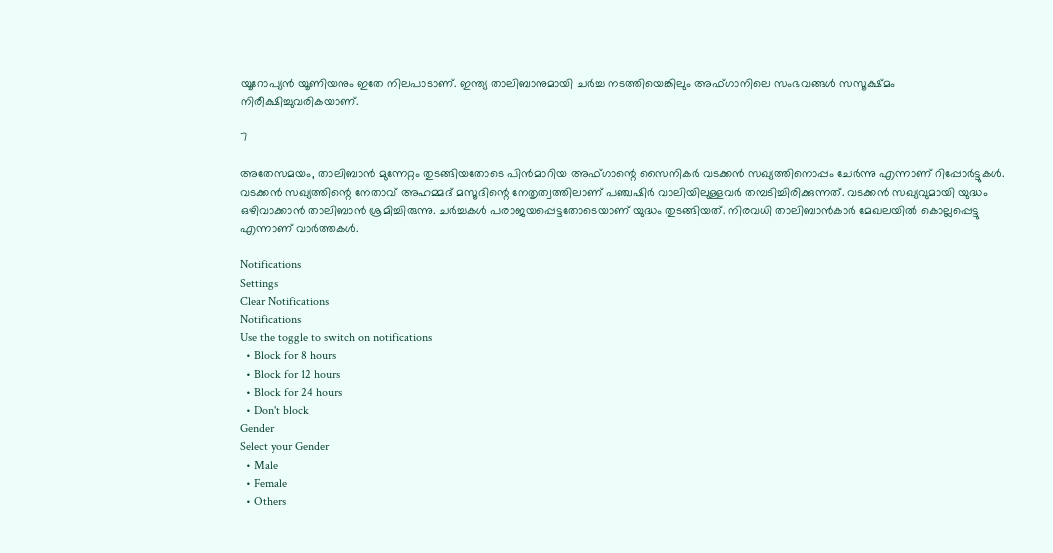യൂറോപ്യന്‍ യൂണിയനും ഇതേ നിലപാടാണ്. ഇന്ത്യ താലിബാനുമായി ചര്‍ച്ച നടത്തിയെങ്കിലും അഫ്ഗാനിലെ സംഭവങ്ങള്‍ സസൂക്ഷ്മം നിരീക്ഷിച്ചുവരികയാണ്.

7

അതേസമയം, താലിബാന്‍ മുന്നേറ്റം തുടങ്ങിയതോടെ പിന്‍മാറിയ അഫ്ഗാന്റെ സൈനികര്‍ വടക്കന്‍ സഖ്യത്തിനൊപ്പം ചേര്‍ന്നു എന്നാണ് റിപ്പോര്‍ട്ടുകള്‍. വടക്കന്‍ സഖ്യത്തിന്റെ നേതാവ് അഹമ്മദ് മസൂദിന്റെ നേതൃത്വത്തിലാണ് പഞ്ചഷിര്‍ വാലിയിലുള്ളവര്‍ തമ്പടിച്ചിരിക്കുന്നത്. വടക്കന്‍ സഖ്യവുമായി യുദ്ധം ഒഴിവാക്കാന്‍ താലിബാന്‍ ശ്രമിച്ചിരുന്നു. ചര്‍ച്ചകള്‍ പരാജയപ്പെട്ടതോടെയാണ് യുദ്ധം തുടങ്ങിയത്. നിരവധി താലിബാന്‍കാര്‍ മേഖലയില്‍ കൊല്ലപ്പെട്ടു എന്നാണ് വാര്‍ത്തകള്‍.

Notifications
Settings
Clear Notifications
Notifications
Use the toggle to switch on notifications
  • Block for 8 hours
  • Block for 12 hours
  • Block for 24 hours
  • Don't block
Gender
Select your Gender
  • Male
  • Female
  • Others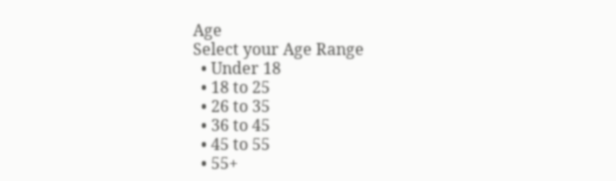Age
Select your Age Range
  • Under 18
  • 18 to 25
  • 26 to 35
  • 36 to 45
  • 45 to 55
  • 55+